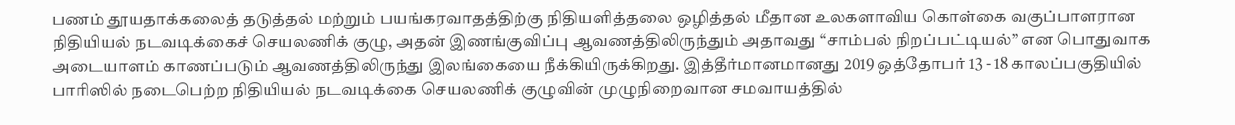பணம் தூயதாக்கலைத் தடுத்தல் மற்றும் பயங்கரவாதத்திற்கு நிதியளித்தலை ஒழித்தல் மீதான உலகளாவிய கொள்கை வகுப்பாளரான நிதியியல் நடவடிக்கைச் செயலணிக் குழு, அதன் இணங்குவிப்பு ஆவணத்திலிருந்தும் அதாவது “சாம்பல் நிறப்பட்டியல்” என பொதுவாக அடையாளம் காணப்படும் ஆவணத்திலிருந்து இலங்கையை நீக்கியிருக்கிறது. இத்தீர்மானமானது 2019 ஒத்தோபர் 13 - 18 காலப்பகுதியில் பாரிஸில் நடைபெற்ற நிதியியல் நடவடிக்கை செயலணிக் குழுவின் முழுநிறைவான சமவாயத்தில்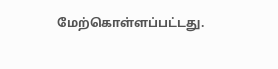மேற்கொள்ளப்பட்டது.